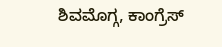ಶಿವಮೊಗ್ಗ, ಕಾಂಗ್ರೆಸ್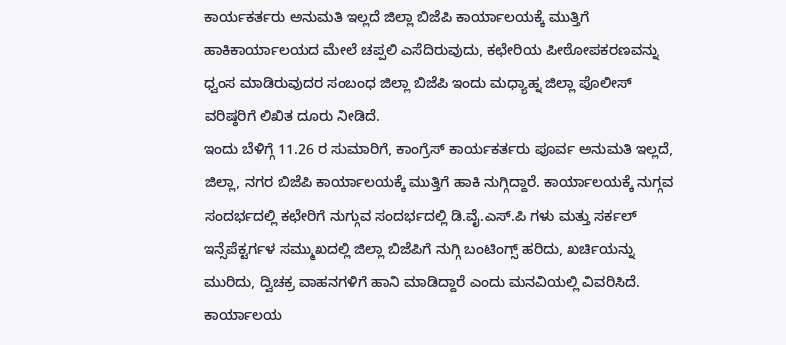ಕಾರ್ಯಕರ್ತರು ಅನುಮತಿ ಇಲ್ಲದೆ ಜಿಲ್ಲಾ ಬಿಜೆಪಿ ಕಾರ್ಯಾಲಯಕ್ಕೆ ಮುತ್ತಿಗೆ ಹಾಕಿಕಾರ್ಯಾಲಯದ ಮೇಲೆ ಚಪ್ಪಲಿ ಎಸೆದಿರುವುದು, ಕಛೇರಿಯ ಪೀಠೋಪಕರಣವನ್ನು ಧ್ವಂಸ ಮಾಡಿರುವುದರ ಸಂಬಂಧ ಜಿಲ್ಲಾ ಬಿಜೆಪಿ ಇಂದು ಮಧ್ಯಾಹ್ನ ಜಿಲ್ಲಾ ಪೊಲೀಸ್ ವರಿಷ್ಠರಿಗೆ ಲಿಖಿತ ದೂರು ನೀಡಿದೆ.
ಇಂದು ಬೆಳಿಗ್ಗೆ 11.26 ರ ಸುಮಾರಿಗೆ, ಕಾಂಗ್ರೆಸ್ ಕಾರ್ಯಕರ್ತರು ಪೂರ್ವ ಅನುಮತಿ ಇಲ್ಲದೆ, ಜಿಲ್ಲಾ, ನಗರ ಬಿಜೆಪಿ ಕಾರ್ಯಾಲಯಕ್ಕೆ ಮುತ್ತಿಗೆ ಹಾಕಿ ನುಗ್ಗಿದ್ದಾರೆ. ಕಾರ್ಯಾಲಯಕ್ಕೆ ನುಗ್ಗವ ಸಂದರ್ಭದಲ್ಲಿ ಕಛೇರಿಗೆ ನುಗ್ಗುವ ಸಂದರ್ಭದಲ್ಲಿ ಡಿ.ವೈ.ಎಸ್.ಪಿ ಗಳು ಮತ್ತು ಸರ್ಕಲ್ ಇನ್ಸೆಪೆಕ್ಟರ್ಗಳ ಸಮ್ಮುಖದಲ್ಲಿ ಜಿಲ್ಲಾ ಬಿಜೆಪಿಗೆ ನುಗ್ಗಿ ಬಂಟಿಂಗ್ಸ್ ಹರಿದು, ಖರ್ಚಿಯನ್ನು ಮುರಿದು, ದ್ವಿಚಕ್ರ ವಾಹನಗಳಿಗೆ ಹಾನಿ ಮಾಡಿದ್ದಾರೆ ಎಂದು ಮನವಿಯಲ್ಲಿ ವಿವರಿಸಿದೆ.
ಕಾರ್ಯಾಲಯ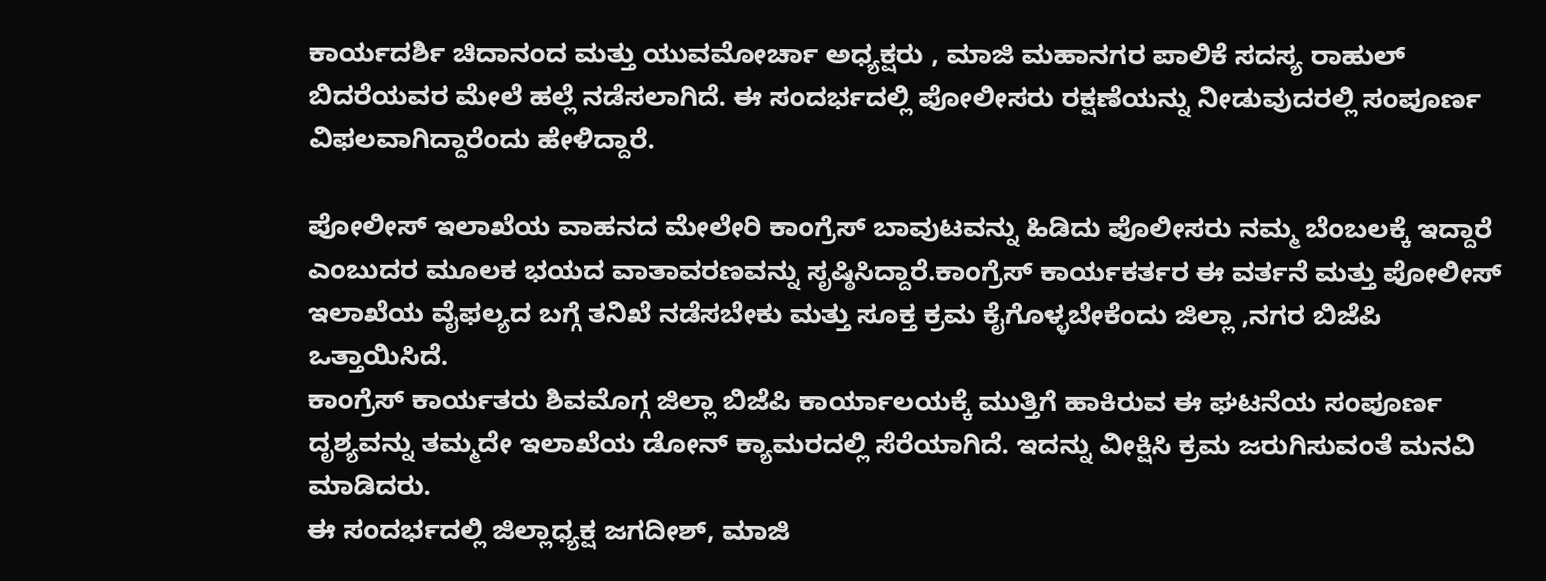ಕಾರ್ಯದರ್ಶಿ ಚಿದಾನಂದ ಮತ್ತು ಯುವಮೋರ್ಚಾ ಅಧ್ಯಕ್ಷರು , ಮಾಜಿ ಮಹಾನಗರ ಪಾಲಿಕೆ ಸದಸ್ಯ ರಾಹುಲ್ ಬಿದರೆಯವರ ಮೇಲೆ ಹಲ್ಲೆ ನಡೆಸಲಾಗಿದೆ. ಈ ಸಂದರ್ಭದಲ್ಲಿ ಪೋಲೀಸರು ರಕ್ಷಣೆಯನ್ನು ನೀಡುವುದರಲ್ಲಿ ಸಂಪೂರ್ಣ ವಿಫಲವಾಗಿದ್ದಾರೆಂದು ಹೇಳಿದ್ದಾರೆ.

ಪೋಲೀಸ್ ಇಲಾಖೆಯ ವಾಹನದ ಮೇಲೇರಿ ಕಾಂಗ್ರೆಸ್ ಬಾವುಟವನ್ನು ಹಿಡಿದು ಪೊಲೀಸರು ನಮ್ಮ ಬೆಂಬಲಕ್ಕೆ ಇದ್ದಾರೆ ಎಂಬುದರ ಮೂಲಕ ಭಯದ ವಾತಾವರಣವನ್ನು ಸೃಷ್ಠಿಸಿದ್ದಾರೆ.ಕಾಂಗ್ರೆಸ್ ಕಾರ್ಯಕರ್ತರ ಈ ವರ್ತನೆ ಮತ್ತು ಪೋಲೀಸ್ ಇಲಾಖೆಯ ವೈಫಲ್ಯದ ಬಗ್ಗೆ ತನಿಖೆ ನಡೆಸಬೇಕು ಮತ್ತು ಸೂಕ್ತ ಕ್ರಮ ಕೈಗೊಳ್ಳಬೇಕೆಂದು ಜಿಲ್ಲಾ ,ನಗರ ಬಿಜೆಪಿ ಒತ್ತಾಯಿಸಿದೆ.
ಕಾಂಗ್ರೆಸ್ ಕಾರ್ಯತರು ಶಿವಮೊಗ್ಗ ಜಿಲ್ಲಾ ಬಿಜೆಪಿ ಕಾರ್ಯಾಲಯಕ್ಕೆ ಮುತ್ತಿಗೆ ಹಾಕಿರುವ ಈ ಘಟನೆಯ ಸಂಪೂರ್ಣ ದೃಶ್ಯವನ್ನು ತಮ್ಮದೇ ಇಲಾಖೆಯ ಡೋನ್ ಕ್ಯಾಮರದಲ್ಲಿ ಸೆರೆಯಾಗಿದೆ. ಇದನ್ನು ವೀಕ್ಷಿಸಿ ಕ್ರಮ ಜರುಗಿಸುವಂತೆ ಮನವಿ ಮಾಡಿದರು.
ಈ ಸಂದರ್ಭದಲ್ಲಿ ಜಿಲ್ಲಾಧ್ಯಕ್ಷ ಜಗದೀಶ್, ಮಾಜಿ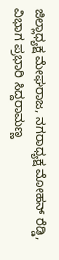ಜಿಲ್ಲಾಧ್ಯಕ್ಷ ಮೇಘರಾಜ, ನಗರಾಧ್ಯಕ್ಷ ಮೋಹನ್ ರೆಡ್ಡಿ, ವಿಭಾಗ ಪ್ರಭಾರಿ ಸಿದ್ದರಾಮಣ್ಣ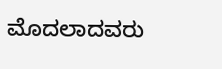ಮೊದಲಾದವರು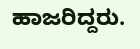ಹಾಜರಿದ್ದರು.